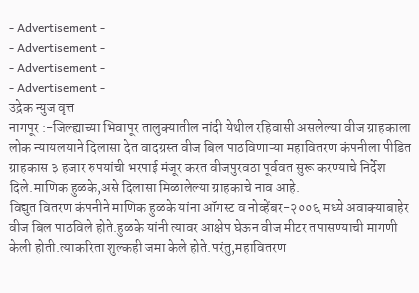- Advertisement -
- Advertisement -
- Advertisement -
- Advertisement -
उद्रेक न्युज वृत्त
नागपूर :-जिल्ह्याच्या भिवापूर तालुक्यातील नांदी येथील रहिवासी असलेल्या वीज ग्राहकाला लोक न्यायलयाने दिलासा देत वादग्रस्त वीज बिल पाठविणाऱ्या महावितरण कंपनीला पीडित ग्राहकास ३ हजार रुपयांची भरपाई मंजूर करत वीजपुरवठा पूर्ववत सुरू करण्याचे निर्देश दिले.माणिक हुळके,असे दिलासा मिळालेल्या ग्राहकाचे नाव आहे.
विद्युत वितरण कंपनीने माणिक हुळके यांना ऑगस्ट व नोव्हेंबर-२००६ मध्ये अवाक्याबाहेर वीज बिल पाठविले होते.हुळके यांनी त्यावर आक्षेप घेऊन वीज मीटर तपासण्याची मागणी केली होती.त्याकरिता शुल्कही जमा केले होते.परंतु,महावितरण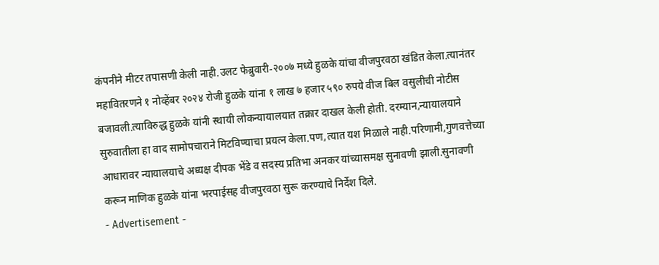कंपनीने मीटर तपासणी केली नाही.उलट फेब्रुवारी-२००७ मध्ये हुळके यांचा वीजपुरवठा खंडित केला.त्यानंतर महावितरणने १ नोव्हेंबर २०२४ रोजी हुळके यांना १ लाख ७ हजार ५९० रुपये वीज बिल वसुलीची नोटीस बजावली.त्याविरुद्ध हुळके यांनी स्थायी लोकन्यायालयात तक्रार दाखल केली होती. दरम्यान,न्यायालयाने सुरुवातीला हा वाद सामोपचाराने मिटविण्याचा प्रयत्न केला.पण,त्यात यश मिळाले नाही.परिणामी,गुणवत्तेच्या आधारावर न्यायालयाचे अध्यक्ष दीपक भेंडे व सदस्य प्रतिभा अनकर यांच्यासमक्ष सुनावणी झाली.सुनावणी करून माणिक हुळके यांना भरपाईसह वीजपुरवठा सुरू करण्याचे निर्देश दिले.
- Advertisement -